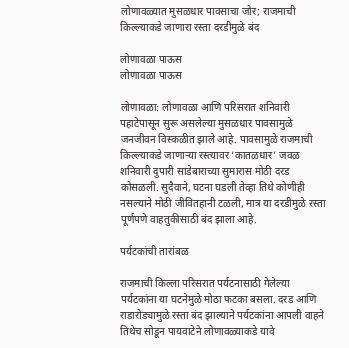लोणावळ्यात मुसळधार पावसाचा जोर; राजमाची किल्ल्याकडे जाणारा रस्ता दरडीमुळे बंद

लोणावळा पाऊस
लोणावळा पाऊस

लोणावळा: लोणावळा आणि परिसरात शनिवारी पहाटेपासून सुरू असलेल्या मुसळधार पावसामुळे जनजीवन विस्कळीत झाले आहे. पावसामुळे राजमाची किल्ल्याकडे जाणाऱ्या रस्त्यावर ‘कातळधार’ जवळ शनिवारी दुपारी साडेबाराच्या सुमारास मोठी दरड कोसळली. सुदैवाने, घटना घडली तेव्हा तिथे कोणीही नसल्याने मोठी जीवितहानी टळली, मात्र या दरडीमुळे रस्ता पूर्णपणे वाहतुकीसाठी बंद झाला आहे.

पर्यटकांची तारांबळ

राजमाची किल्ला परिसरात पर्यटनासाठी गेलेल्या पर्यटकांना या घटनेमुळे मोठा फटका बसला. दरड आणि राडारोड्यामुळे रस्ता बंद झाल्याने पर्यटकांना आपली वाहने तिथेच सोडून पायवाटेने लोणावळ्याकडे यावे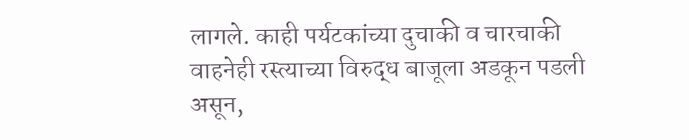लागले. काही पर्यटकांच्या दुचाकी व चारचाकी वाहनेही रस्त्याच्या विरुद्ध बाजूला अडकून पडली असून,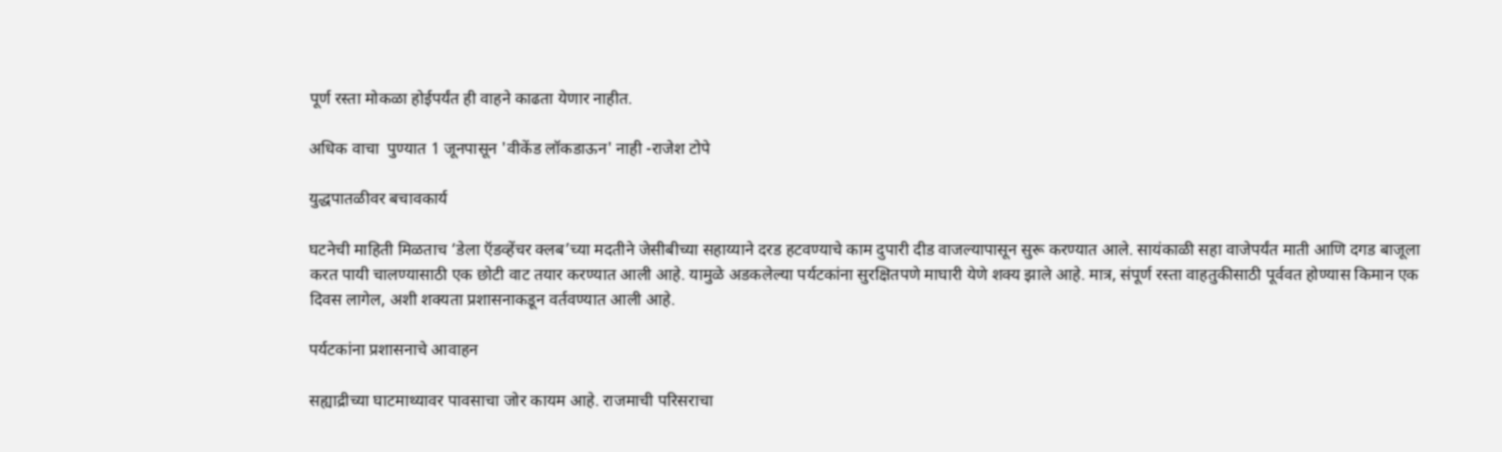पूर्ण रस्ता मोकळा होईपर्यंत ही वाहने काढता येणार नाहीत.

अधिक वाचा  पुण्यात 1 जूनपासून 'वीकेंड लॉकडाऊन' नाही -राजेश टोपे

युद्धपातळीवर बचावकार्य

घटनेची माहिती मिळताच ‘डेला ऍडव्हेंचर क्लब’च्या मदतीने जेसीबीच्या सहाय्याने दरड हटवण्याचे काम दुपारी दीड वाजल्यापासून सुरू करण्यात आले. सायंकाळी सहा वाजेपर्यंत माती आणि दगड बाजूला करत पायी चालण्यासाठी एक छोटी वाट तयार करण्यात आली आहे. यामुळे अडकलेल्या पर्यटकांना सुरक्षितपणे माघारी येणे शक्य झाले आहे. मात्र, संपूर्ण रस्ता वाहतुकीसाठी पूर्ववत होण्यास किमान एक दिवस लागेल, अशी शक्यता प्रशासनाकडून वर्तवण्यात आली आहे.

पर्यटकांना प्रशासनाचे आवाहन

सह्याद्रीच्या घाटमाथ्यावर पावसाचा जोर कायम आहे. राजमाची परिसराचा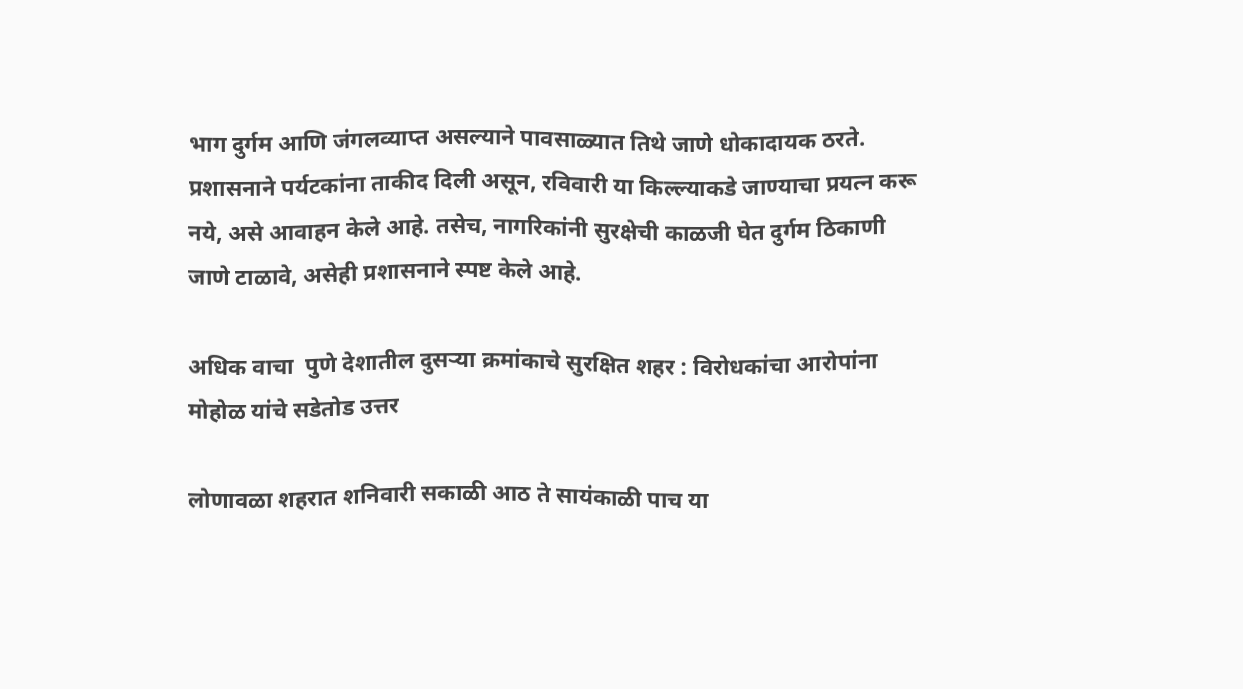भाग दुर्गम आणि जंगलव्याप्त असल्याने पावसाळ्यात तिथे जाणे धोकादायक ठरते. प्रशासनाने पर्यटकांना ताकीद दिली असून, रविवारी या किल्ल्याकडे जाण्याचा प्रयत्न करू नये, असे आवाहन केले आहे. तसेच, नागरिकांनी सुरक्षेची काळजी घेत दुर्गम ठिकाणी जाणे टाळावे, असेही प्रशासनाने स्पष्ट केले आहे.

अधिक वाचा  पुणे देशातील दुसऱ्या क्रमांकाचे सुरक्षित शहर : विरोधकांचा आरोपांना मोहोळ यांचे सडेतोड उत्तर

लोणावळा शहरात शनिवारी सकाळी आठ ते सायंकाळी पाच या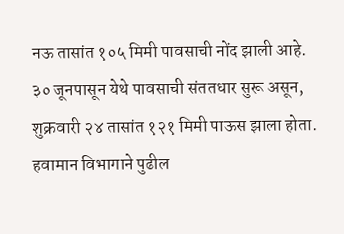नऊ तासांत १०५ मिमी पावसाची नोंद झाली आहे. ३० जूनपासून येथे पावसाची संततधार सुरू असून, शुक्रवारी २४ तासांत १२१ मिमी पाऊस झाला होता. हवामान विभागाने पुढील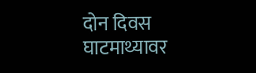दोन दिवस घाटमाथ्यावर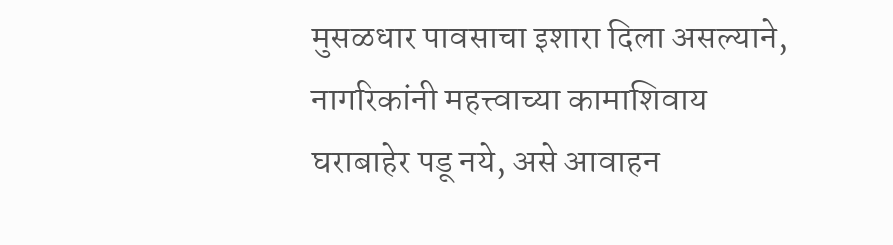मुसळधार पावसाचा इशारा दिला असल्याने, नागरिकांनी महत्त्वाच्या कामाशिवाय घराबाहेर पडू नये, असे आवाहन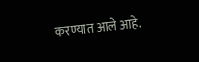करण्यात आले आहे.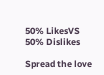50% LikesVS
50% Dislikes

Spread the love